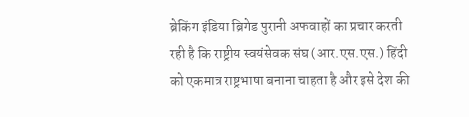ब्रेकिंग इंडिया ब्रिगेड पुरानी अफवाहों का प्रचार करती रही है कि राष्ट्रीय स्वयंसेवक संघ (आर.एस.एस.) हिंदी को एकमात्र राष्ट्रभाषा बनाना चाहता है और इसे देश की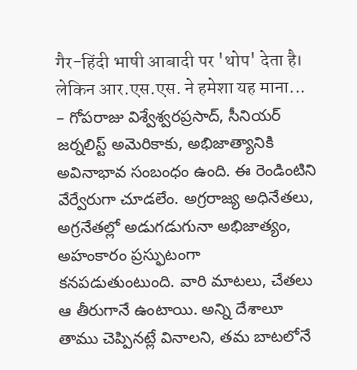गैर-हिंदी भाषी आबादी पर 'थोप' देता है। लेकिन आर.एस.एस. ने हमेशा यह माना...
– గోపరాజు విశ్వేశ్వరప్రసాద్‌, సీనియర్ జర్నలిస్ట్ అమెరికాకు, అభిజాత్యానికి అవినాభావ సంబంధం ఉంది. ఈ రెండింటిని వేర్వేరుగా చూడలేం. అగ్రరాజ్య అధినేతలు, అగ్రనేతల్లో అడుగడుగునా అభిజాత్యం, అహంకారం ప్రస్ఫుటంగా కనపడుతుంటుంది. వారి మాటలు, చేతలు ఆ తీరుగానే ఉంటాయి. అన్ని దేశాలూ తాము చెప్పినట్లే వినాలని, తమ బాటలోనే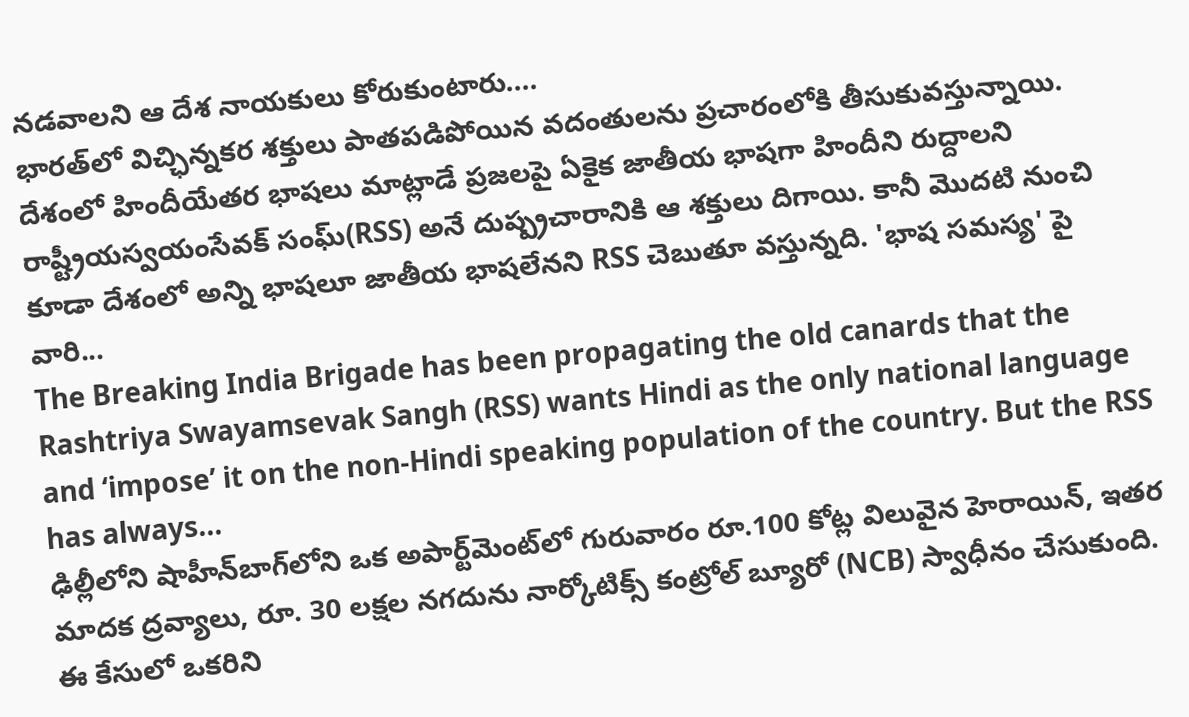నడవాలని ఆ దేశ నాయకులు కోరుకుంటారు....
భారత్‌‌లో విచ్ఛిన్నకర శక్తులు పాతపడిపోయిన వదంతులను ప్రచారంలోకి తీసుకువస్తున్నాయి. దేశంలో హిందీయేతర భాషలు మాట్లాడే ప్రజలపై ఏకైక జాతీయ భాషగా హిందీని రుద్దాలని రాష్ట్రీయస్వయంసేవక్ సంఘ్(RSS) అనే దుష్ప్రచారానికి ఆ శక్తులు దిగాయి. కానీ మొదటి నుంచి కూడా దేశంలో అన్ని భాషలూ జాతీయ భాషలేనని RSS చెబుతూ వస్తున్నది. 'భాష సమస్య' పై వారి...
The Breaking India Brigade has been propagating the old canards that the Rashtriya Swayamsevak Sangh (RSS) wants Hindi as the only national language and ‘impose’ it on the non-Hindi speaking population of the country. But the RSS has always...
ఢిల్లీలోని షాహీన్‌బాగ్‌లోని ఒక అపార్ట్‌మెంట్‌లో గురువారం రూ.100 కోట్ల విలువైన హెరాయిన్, ఇతర మాదక ద్రవ్యాలు, రూ. 30 లక్షల నగదును నార్కోటిక్స్ కంట్రోల్ బ్యూరో (NCB) స్వాధీనం చేసుకుంది. ఈ కేసులో ఒకరిని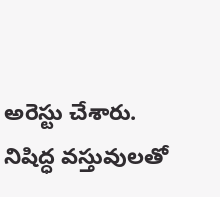అరెస్టు చేశారు. నిషిద్ధ వస్తువులతో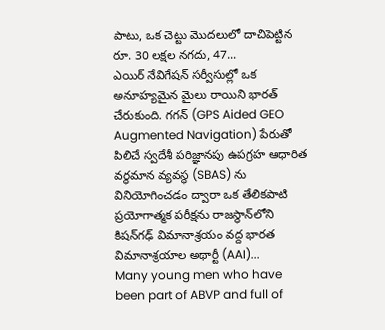పాటు, ఒక చెట్టు మొదలులో దాచిపెట్టిన రూ. 30 లక్షల నగదు, 47...
ఎయిర్ నేవిగేషన్ సర్వీసుల్లో ఒక అనూహ్యమైన మైలు రాయిని భారత్ చేరుకుంది. గగన్ (GPS Aided GEO Augmented Navigation) పేరుతో పిలిచే స్వదేశీ పరిజ్ఞానపు ఉపగ్రహ ఆధారిత వర్థమాన వ్యవస్థ (SBAS) ను వినియోగించడం ద్వారా ఒక తేలికపాటి ప్రయోగాత్మక పరీక్షను రాజస్థాన్‌లోని కిషన్‌గఢ్ విమానాశ్రయం వద్ద భారత విమానాశ్రయాల అథార్టీ (AAI)...
Many young men who have been part of ABVP and full of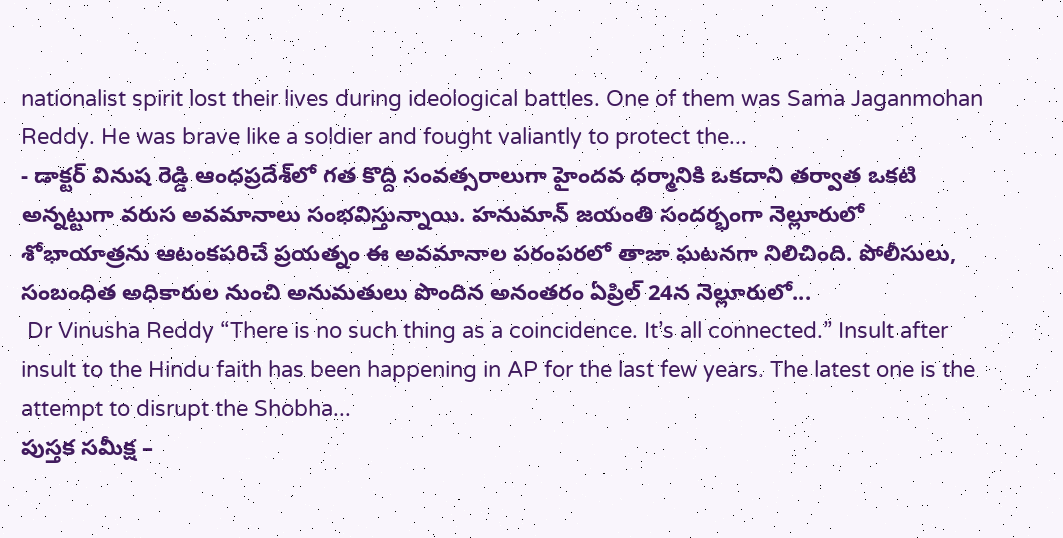nationalist spirit lost their lives during ideological battles. One of them was Sama Jaganmohan Reddy. He was brave like a soldier and fought valiantly to protect the...
- డాక్టర్ వినుష రెడ్డి ఆంధప్రదేశ్‌లో గత కొద్ది సంవత్సరాలుగా హైందవ ధర్మానికి ఒకదాని తర్వాత ఒకటి అన్నట్టుగా వరుస అవమానాలు సంభవిస్తున్నాయి. హనుమాన్ జయంతి సందర్భంగా నెల్లూరులో శోభాయాత్రను ఆటంకపరిచే ప్రయత్నం ఈ అవమానాల పరంపరలో తాజా ఘటనగా నిలిచింది. పోలీసులు, సంబంధిత అధికారుల నుంచి అనుమతులు పొందిన అనంతరం ఏప్రిల్ 24న నెల్లూరులో...
 Dr Vinusha Reddy “There is no such thing as a coincidence. It’s all connected.” Insult after insult to the Hindu faith has been happening in AP for the last few years. The latest one is the attempt to disrupt the Shobha...
పుస్తక సమీక్ష –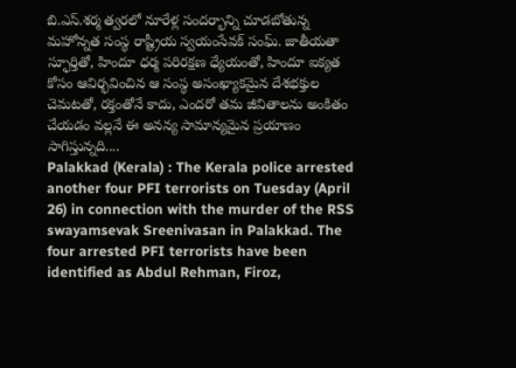బి.ఎస్‌.శర్మ త్వరలో నూరేళ్ల సందర్భాన్ని చూడబోతున్న మహోన్నత సంస్థ రాష్ట్రీయ స్వయంసేవక్‌ ‌సంఘ్‌. జాతీయతా స్ఫూర్తితో, హిందూ ధర్మ పరిరక్షణ ధ్యేయంతో, హిందూ ఐక్యత కోసం ఆవిర్భవించిన ఆ సంస్థ అసంఖ్యాకమైన దేశభక్తుల చెమటతో, రక్తంతోనే కాదు, ఎందరో తమ జీవితాలను అంకితం చేయడం వల్లనే ఈ అనన్య సామాన్యమైన ప్రయాణం సాగిస్తున్నది....
Palakkad (Kerala) : The Kerala police arrested another four PFI terrorists on Tuesday (April 26) in connection with the murder of the RSS swayamsevak Sreenivasan in Palakkad. The four arrested PFI terrorists have been identified as Abdul Rehman, Firoz,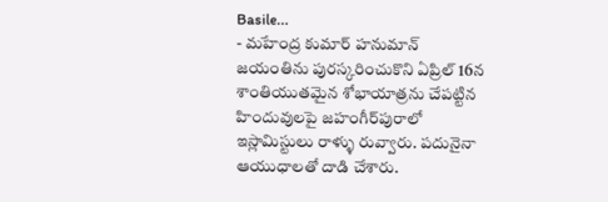Basile...
- మహేంద్ర కుమార్ హనుమాన్ జయంతిను పురస్కరించుకొని ఏప్రిల్ 16న శాంతియుతమైన శోభాయాత్రను చేపట్టిన హిందువులపై జహంగీర్‌పురాలో ఇస్లామిస్టులు రాళ్ళు రువ్వారు. పదునైనా ఆయుధాలతో దాడి చేశారు.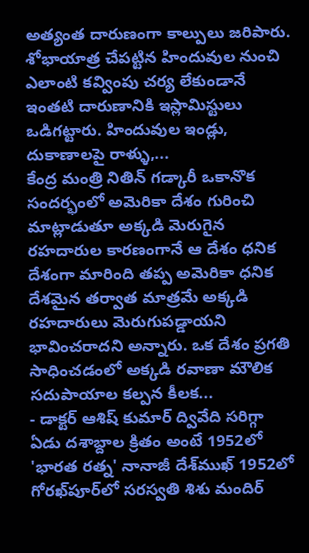అత్యంత దారుణంగా కాల్పులు జరిపారు. శోభాయాత్ర చేపట్టిన హిందువుల నుంచి ఎలాంటి కవ్వింపు చర్య లేకుండానే ఇంతటి దారుణానికి ఇస్లామిస్టులు ఒడిగట్టారు. హిందువుల ఇండ్లు, దుకాణాలపై రాళ్ళు,...
కేంద్ర మంత్రి నితిన్ గడ్కారీ ఒకానొక సందర్భంలో అమెరికా దేశం గురించి మాట్లాడుతూ అక్కడి మెరుగైన రహదారుల కారణంగానే ఆ దేశం ధనిక దేశంగా మారింది తప్ప అమెరికా ధనిక దేశమైన తర్వాత మాత్రమే అక్కడి రహదారులు మెరుగుపడ్డాయని భావించరాదని అన్నారు. ఒక దేశం ప్రగతి సాధించడంలో అక్కడి రవాణా మౌలిక సదుపాయాల కల్పన కీలక...
- డాక్టర్ ఆశిష్ కుమార్ ద్వివేది సరిగ్గా ఏడు దశాబ్దాల క్రితం అంటే 1952లో 'భారత రత్న' నానాజీ దేశ్‌ముఖ్ 1952లో గోరఖ్‌పూర్‌లో సరస్వతి శిశు మందిర్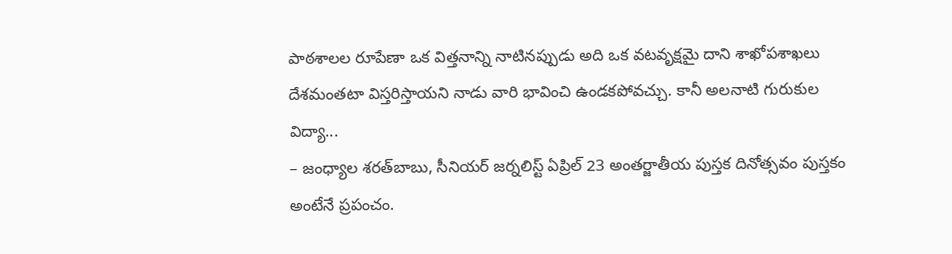పాఠశాలల రూపేణా ఒక విత్తనాన్ని నాటినప్పుడు అది ఒక వటవృక్షమై దాని శాఖోపశాఖలు దేశమంతటా విస్తరిస్తాయని నాడు వారి భావించి ఉండకపోవచ్చు. కానీ అలనాటి గురుకుల విద్యా...
– జంధ్యాల శరత్‌బాబు, సీనియర్‌ ‌జర్నలిస్ట్ ఏ‌ప్రిల్‌ 23 అం‌తర్జాతీయ పుస్తక దినోత్సవం పుస్తకం అంటేనే ప్రపంచం.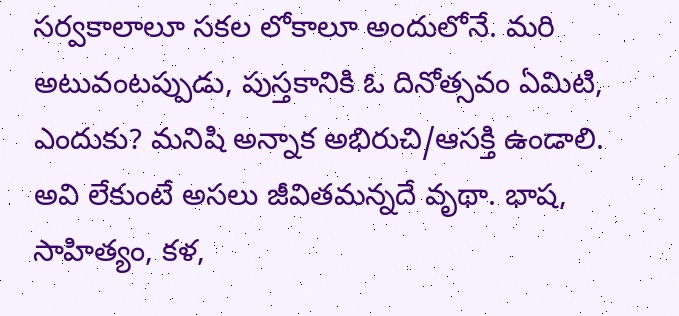సర్వకాలాలూ సకల లోకాలూ అందులోనే. మరి అటువంటప్పుడు, పుస్తకానికి ఓ దినోత్సవం ఏమిటి, ఎందుకు? మనిషి అన్నాక అభిరుచి/ఆసక్తి ఉండాలి. అవి లేకుంటే అసలు జీవితమన్నదే వృథా. భాష, సాహిత్యం, కళ,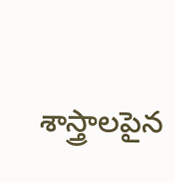శాస్త్రాలపైన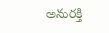అనురక్తి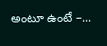అంటూ ఉంటే –...